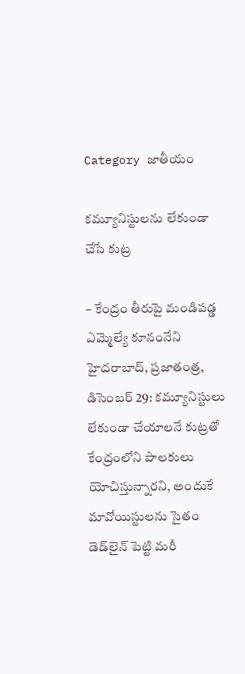Category జాతీయం

కమ్యూనిస్టులను లేకుండా చేసే కుట్ర

– కేంద్రం తీరుపై మండిపడ్డ ఎమ్మెల్యే కూనంనేని  హైదరాబాద్‌, ప్రజాతంత్ర, డిసెంబర్‌ 29: కమ్యూనిస్టులు లేకుండా చేయాలనే కుట్రతో కేంద్రంలోని పాలకులు యోచిస్తున్నారని, అందుకే మావోయిస్టులను సైతం డెడ్‌లైన్‌ ‌పెట్టి మరీ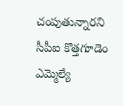చంపుతున్నారని  సీపీఐ కొత్తగూడెం ఎమ్మెల్యే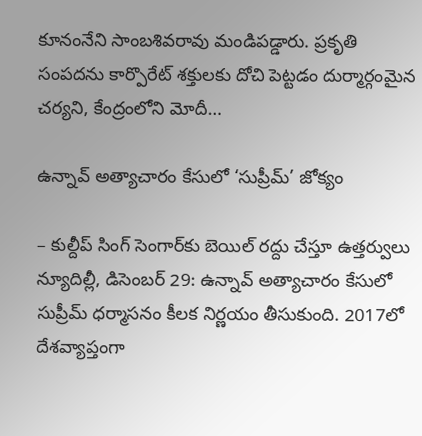కూనంనేని సాంబశివరావు మండిపడ్డారు. ప్రకృతి సంపదను కార్పొరేట్‌ ‌శక్తులకు దోచి పెట్టడం దుర్మార్గంమైన చర్యని, కేంద్రంలోని మోదీ…

ఉన్నావ్‌ అత్యాచారం కేసులో ‘సుప్రీమ్‌’ జోక్యం

– కుల్దీప్‌ ‌సింగ్‌ ‌సెంగార్‌కు బెయిల్‌ ‌రద్దు చేస్తూ ఉత్తర్వులు న్యూదిల్లీ, డిసెంబర్‌ 29: ఉన్నావ్‌ అత్యాచారం కేసులో సుప్రీమ్‌ ‌ధర్మాసనం కీలక నిర్ణయం తీసుకుంది. 2017లో దేశవ్యాప్తంగా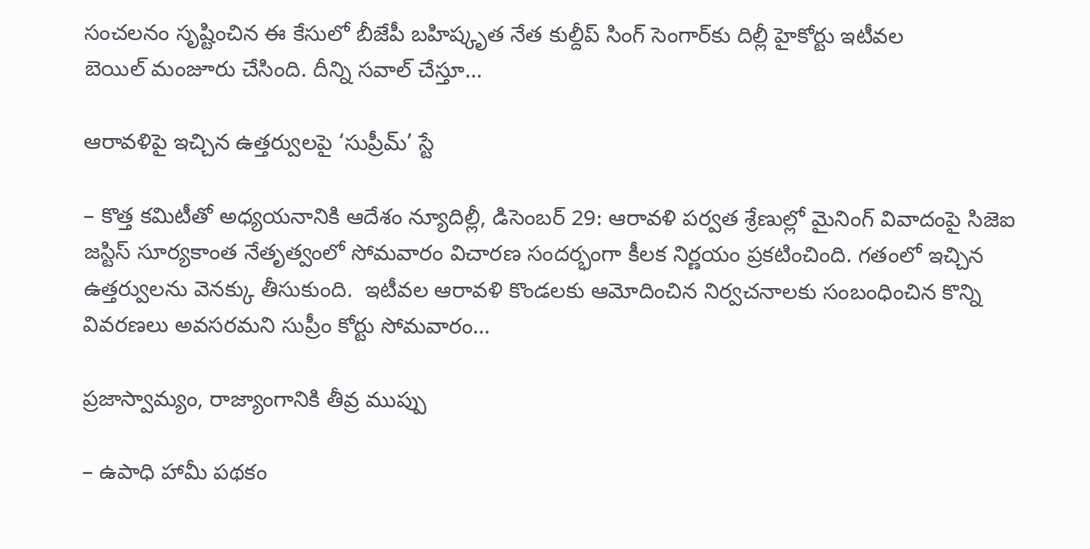సంచలనం సృష్టించిన ఈ కేసులో బీజేపీ బ‌హిష్కృత నేత కుల్దీప్‌ ‌సింగ్‌ ‌సెంగార్‌కు దిల్లీ హైకోర్టు ఇటీవల బెయిల్‌ ‌మంజూరు చేసింది. దీన్ని సవాల్‌ ‌చేస్తూ…

ఆరావళిపై ఇచ్చిన ఉత్తర్వులపై ‘సుప్రీమ్‌’ స్టే

– కొత్త కమిటీతో అధ్యయనానికి ఆదేశం న్యూదిల్లీ, డిసెంబర్‌ 29: ఆరావళి పర్వత శ్రేణుల్లో మైనింగ్‌ ‌వివాదంపై సిజెఐ జస్టిస్‌ ‌సూర్యకాంత నేతృత్వంలో సోమవారం విచారణ సందర్భంగా కీలక నిర్ణయం ప్రకటించింది. గతంలో ఇచ్చిన ఉత్తర్వులను వెనక్కు తీసుకుంది.  ఇటీవల ఆరావళి కొండలకు ఆమోదించిన నిర్వచనాలకు సంబంధించిన కొన్ని వివరణలు అవసరమని సుప్రీం కోర్టు సోమవారం…

ప్రజాస్వామ్యం, రాజ్యాంగానికి తీవ్ర ముప్పు

– ఉపాధి హామీ పథకం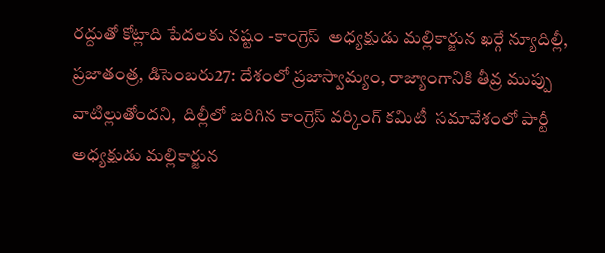రద్దుతో కోట్లాది పేదలకు నష్టం -కాంగ్రెస్‌  అధ్యక్షుడు మల్లికార్జున ఖర్గే న్యూదిల్లీ, ప్ర‌జాతంత్ర‌, డిసెంబరు27: దేశంలో ప్రజాస్వామ్యం, రాజ్యాంగానికి తీవ్ర ముప్పు వాటిల్లుతోందని,  దిల్లీలో జరిగిన కాంగ్రెస్‌ ‌వర్కింగ్‌ ‌కమిటీ  సమావేశంలో పార్టీ అధ్యక్షుడు మల్లికార్జున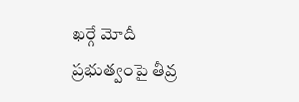ఖర్గే మోదీ ప్రభుత్వంపై తీవ్ర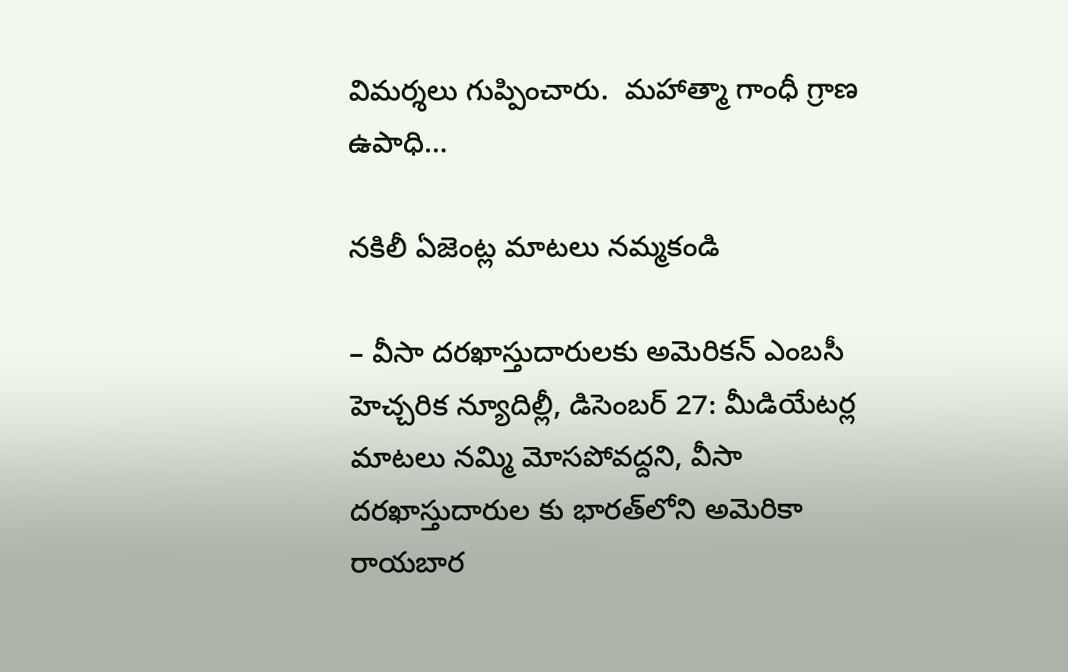విమర్శలు గుప్పించారు.  మహాత్మా గాంధీ గ్రాణ ఉపాధి…

నకిలీ ఏజెంట్ల మాటలు నమ్మకండి

– వీసా దరఖాస్తుదారులకు అమెరికన్‌ ఎం‌బసీ హెచ్చరిక న్యూదిల్లీ, డిసెంబర్‌ 27: మీడియేటర్ల మాటలు నమ్మి మోసపోవద్దని, వీసా దరఖాస్తుదారుల కు భారత్‌లోని అమెరికా రాయబార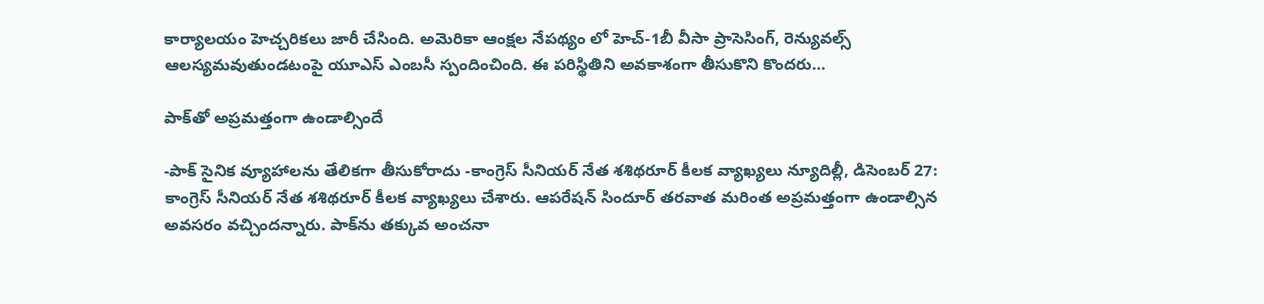కార్యాలయం హెచ్చరికలు జారీ చేసింది. అమెరికా ఆంక్షల నేపథ్యం లో హెచ్‌-1బీ వీసా ప్రాసెసింగ్‌, రెన్యువల్స్ ఆలస్యమవుతుండటంపై యూఎస్‌ ఎం‌బసీ స్పందించింది. ఈ పరిస్థితిని అవకాశంగా తీసుకొని కొందరు…

పాక్‌తో అప్రమత్తంగా ఉండాల్సిందే

-పాక్‌ ‌సైనిక వ్యూహాలను తేలికగా తీసుకోరాదు -కాంగ్రెస్‌ ‌సీనియర్‌ ‌నేత శశిథరూర్‌ ‌కీలక వ్యాఖ్యలు న్యూదిల్లీ, డిసెంబర్‌ 27: కాంగ్రెస్‌ ‌సీనియర్‌ ‌నేత శశిథరూర్‌ ‌కీలక వ్యాఖ్యలు చేశారు. ఆపరేషన్‌ ‌సిందూర్‌ ‌తరవాత మరింత అప్రమత్తంగా ఉండాల్సిన అవసరం వచ్చిందన్నారు. పాక్‌ను తక్కువ అంచనా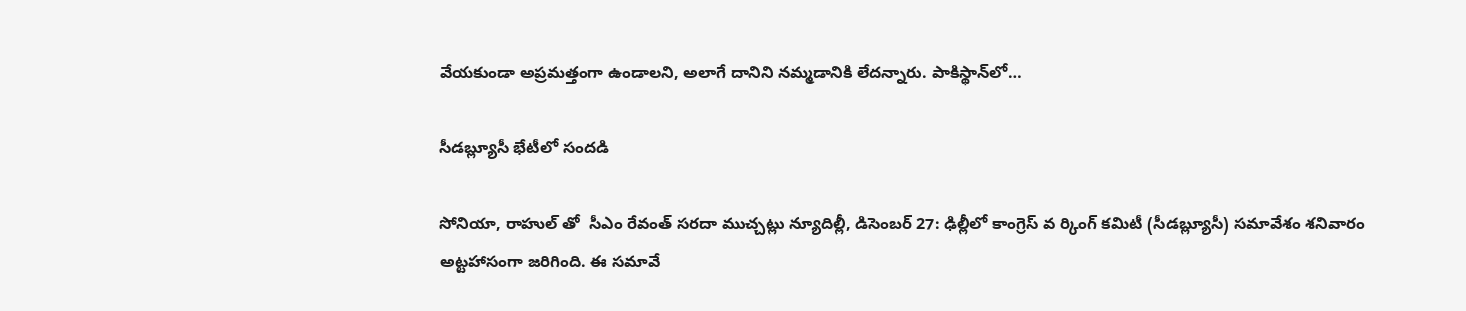వేయకుండా అప్రమత్తంగా ఉండాలని, అలాగే దానిని నమ్మడానికి లేదన్నారు. పాకిస్థాన్‌లో…

సీడబ్ల్యూసీ భేటీలో సందడి

సోనియా, రాహుల్ తో  సీఎం రేవంత్ సరదా ముచ్చట్లు న్యూదిల్లీ, డిసెంబ‌ర్ 27: ఢిల్లీలో కాంగ్రెస్ వ ర్కింగ్ కమిటీ (సీడబ్ల్యూసీ) సమావేశం శనివారం అట్టహాసంగా జరిగింది. ఈ సమావే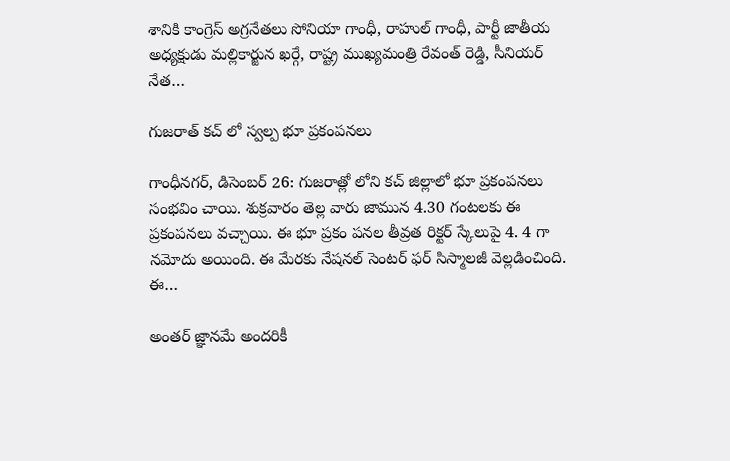శానికి కాంగ్రెస్ అగ్రనేతలు సోనియా గాంధీ, రాహుల్ గాంధీ, పార్టీ జాతీయ అధ్యక్షుడు మల్లికార్జున ఖర్గే, రాష్ట్ర ముఖ్యమంత్రి రేవంత్ రెడ్డి, సీనియర్ నేత…

గుజరాత్ కచ్ లో స్వల్ప భూ ప్రకంపనలు

గాంధీనగర్, డిసెంబర్ 26: గుజరాత్లో లోని కచ్ జిల్లాలో భూ ప్రకంపనలు సంభవిం చాయి. శుక్రవారం తెల్ల వారు జామున 4.30 గంటలకు ఈ ప్రకంపనలు వచ్చాయి. ఈ భూ ప్రకం పనల తీవ్రత రిక్టర్ స్కేలుపై 4. 4 గా నమోదు అయింది. ఈ మేరకు నేషనల్ సెంటర్ ఫర్ సిస్మాలజీ వెల్లడించింది. ఈ…

అంతర్‌ ‌జ్ఞానమే అందరికీ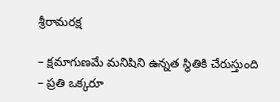శ్రీరామరక్ష

– క్షమాగుణమే మనిషిని ఉన్నత స్థితికి చేరుస్తుంది – ప్రతి ఒక్కరూ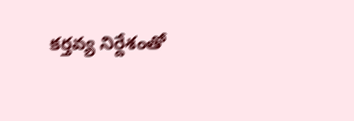కర్తవ్య నిర్దేశంతో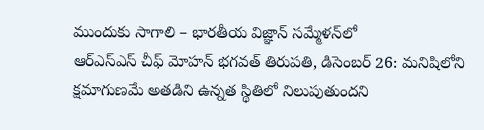ముందుకు సాగాలి – భారతీయ విజ్ఞాన్‌ ‌సమ్మేళన్‌లో ఆర్‌ఎస్‌ఎస్‌ ‌చీఫ్‌ ‌మోహన్‌ ‌భగవత్‌ ‌తిరుపతి, డిసెంబర్‌ 26: మనిషిలోని క్షమాగుణమే అతడిని ఉన్నత స్థితిలో నిలుపుతుందని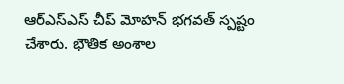ఆర్‌ఎస్‌ఎస్‌ ‌చీప్‌ ‌మోహన్‌ ‌భగవత్‌ ‌స్పష్టం చేశారు. భౌతిక అంశాల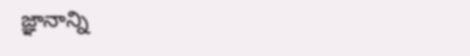జ్ఞానాన్ని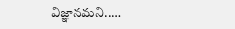విజ్ఞానమని..…